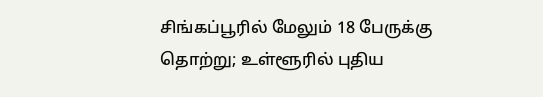சிங்கப்பூரில் மேலும் 18 பேருக்கு தொற்று; உள்ளூரில் புதிய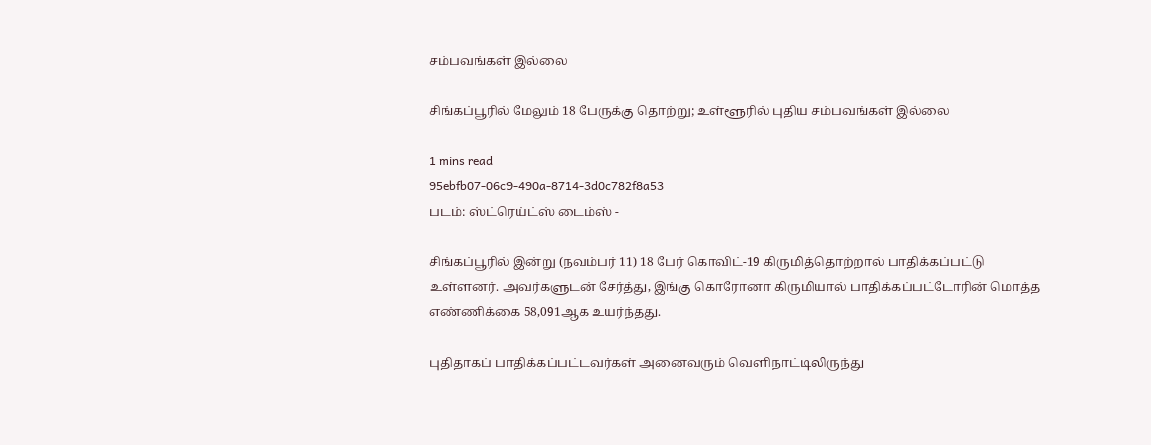சம்பவங்கள் இல்லை

சிங்கப்பூரில் மேலும் 18 பேருக்கு தொற்று; உள்ளூரில் புதிய சம்பவங்கள் இல்லை

1 mins read
95ebfb07-06c9-490a-8714-3d0c782f8a53
படம்: ஸ்ட்ரெய்ட்ஸ் டைம்ஸ் -

சிங்கப்பூரில் இன்று (நவம்பர் 11) 18 பேர் கொவிட்-19 கிருமித்தொற்றால் பாதிக்கப்பட்டு உள்ளனர். அவர்களுடன் சேர்த்து, இங்கு கொரோனா கிருமியால் பாதிக்கப்பட்டோரின் மொத்த எண்ணிக்கை 58,091ஆக உயர்ந்தது.

புதிதாகப் பாதிக்கப்பட்டவர்கள் அனைவரும் வெளிநாட்டிலிருந்து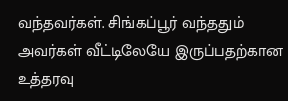வந்தவர்கள். சிங்கப்பூர் வந்ததும் அவர்கள் வீட்டிலேயே இருப்பதற்கான உத்தரவு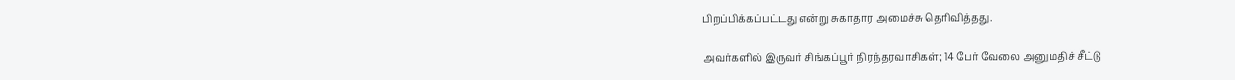பிறப்பிக்கப்பட்டது என்று சுகாதார அமைச்சு தெரிவித்தது.

அவர்களில் இருவர் சிங்கப்பூர் நிரந்தரவாசிகள்; 14 பேர் வேலை அனுமதிச் சீட்டு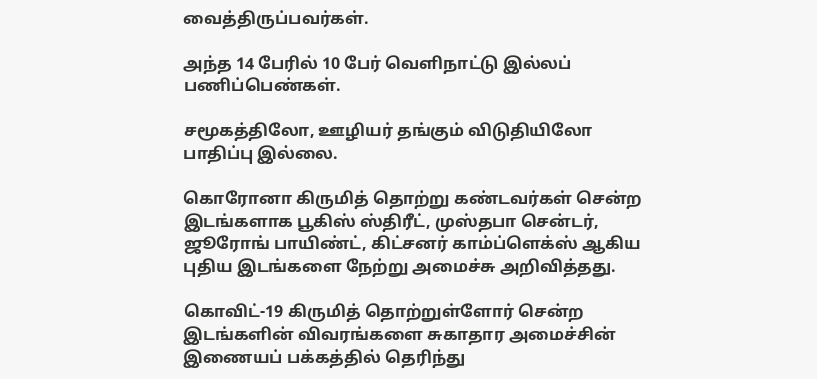வைத்திருப்பவர்கள்.

அந்த 14 பேரில் 10 பேர் வெளிநாட்டு இல்லப் பணிப்பெண்கள்.

சமூகத்திலோ, ஊழியர் தங்கும் விடுதியிலோ பாதிப்பு இல்லை.

கொரோனா கிருமித் தொற்று கண்டவர்கள் சென்ற இடங்களாக பூகிஸ் ஸ்திரீட், முஸ்தபா சென்டர், ஜூரோங் பாயிண்ட், கிட்சனர் காம்ப்ளெக்ஸ் ஆகிய புதிய இடங்களை நேற்று அமைச்சு அறிவித்தது.

கொவிட்-19 கிருமித் தொற்றுள்ளோர் சென்ற இடங்களின் விவரங்களை சுகாதார அமைச்சின் இணையப் பக்கத்தில் தெரிந்து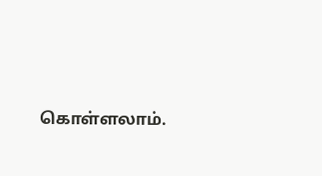கொள்ளலாம்.